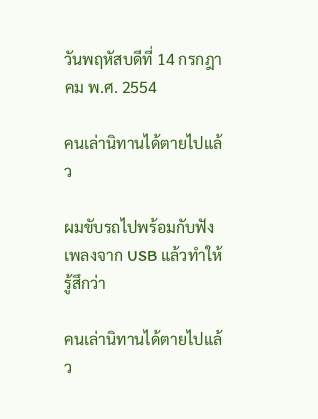วันพฤหัสบดีที่ 14 กรกฎาคม พ.ศ. 2554

คนเล่านิทานได้ตายไปแล้ว

ผมขับรถไปพร้อมกับฟังเพลงจาก USB แล้วทำให้รู้สึกว่า

คนเล่านิทานได้ตายไปแล้ว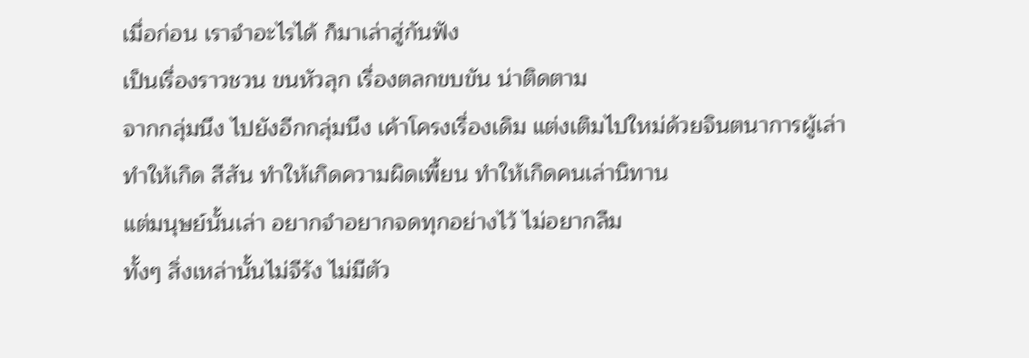เมื่อก่อน เราจำอะไรได้ ก็มาเล่าสู่กันฟัง
เป็นเรื่องราวชวน ขนหัวลุก เรื่องตลกขบขัน น่าติดตาม
จากกลุ่มนึง ไปยังอีกกลุ่มนึง เค้าโครงเรื่องเดิม แต่งเติมไปใหม่ด้วยจินตนาการผู้เล่า
ทำให้เกิด สีสัน ทำให้เกิดความผิดเพี้ยน ทำให้เกิดคนเล่านิทาน
แต่มนุษย์นั้นเล่า อยากจำอยากจดทุกอย่างไว้ ไม่อยากลืม
ทั้งๆ สิ่งเหล่านั้นไม่จีรัง ไม่มีตัว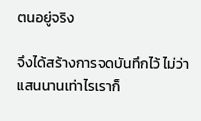ตนอยู่จริง

จึงได้สร้างการจดบันทึกไว้ ไม่ว่าแสนนานเท่าไรเราก็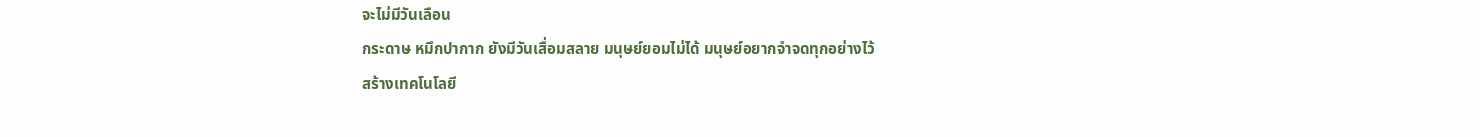จะไม่มีวันเลือน
กระดาษ หมึกปากาก ยังมีวันเสื่อมสลาย มนุษย์ยอมไม่ได้ มนุษย์อยากจำจดทุกอย่างไว้
สร้างเทคโนโลยี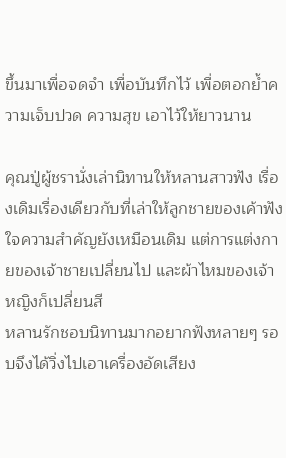ขึ้นมาเพื่อจดจำ เพื่อบันทึกไว้ เพื่อตอกย้ำความเจ็บปวด ความสุข เอาไว้ให้ยาวนาน

คุณปู่ผู้ชรานั่งเล่านิทานให้หลานสาวฟัง เรื่องเดิมเรื่องเดียวกับที่เล่าให้ลูกชายของเค้าฟัง
ใจความสำคัญยังเหมือนเดิม แต่การแต่งกายของเจ้าชายเปลี่ยนไป และผ้าไหมของเจ้าหญิงก็เปลี่ยนสี
หลานรักชอบนิทานมากอยากฟังหลายๆ รอบจึงได้วิ่งไปเอาเครื่องอัดเสียง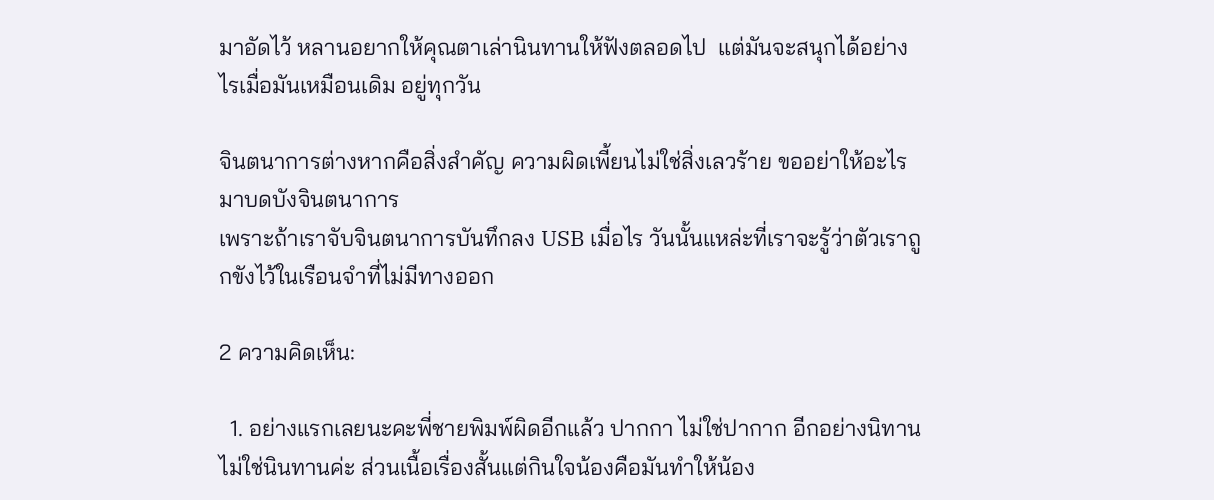มาอัดไว้ หลานอยากให้คุณตาเล่านินทานให้ฟังตลอดไป  แต่มันจะสนุกได้อย่างไรเมื่อมันเหมือนเดิม อยู่ทุกวัน

จินตนาการต่างหากคือสิ่งสำคัญ ความผิดเพี้ยนไม่ใช่สิ่งเลวร้าย ขออย่าให้อะไรมาบดบังจินตนาการ
เพราะถ้าเราจับจินตนาการบันทึกลง USB เมื่อไร วันนั้นแหล่ะที่เราจะรู้ว่าตัวเราถูกขังไว้ในเรือนจำที่ไม่มีทางออก

2 ความคิดเห็น:

  1. อย่างแรกเลยนะคะพี่ชายพิมพ์ผิดอีกแล้ว ปากกา ไม่ใช่ปากาก อีกอย่างนิทาน ไม่ใช่นินทานค่ะ ส่วนเนื้อเรื่องสั้นแต่กินใจน้องคือมันทำให้น้อง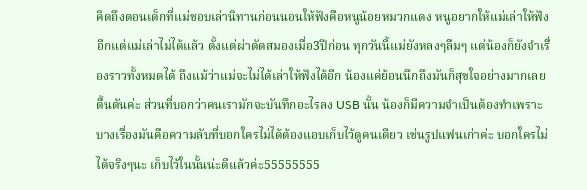คิดถึงตอนเด็กที่แม่ชอบเล่านิทานก่อนนอนให้ฟังคือหนูน้อยหมวกแดง หนูอยากให้แม่เล่าให้ฟังอีกแต่แม่เล่าไม่ได้แล้ว ตั้งแต่ผ่าตัดสมองเมื่อ3ปีก่อน ทุกวันนี้แม่ยังหลงๆลืมๆ แต่น้องก็ยังจำเรื่องราวทั้งหมดได้ ถึงแม้ว่าแม่จะไม่ได้เล่าให้ฟังได้อีก น้องแค่ย้อนนึกถึงมันก็สุขใจอย่างมากเลย ตื้นตันค่ะ ส่วนที่บอกว่าคนเรามักจะบันทึกอะไรลง USB นั้น น้องก็มีความจำเป็นต้องทำเพราะบางเรื่องมันคือความลับที่บอกใครไม่ได้ต้องแอบเก็บไว้ดูคนเดียว เช่นรูปแฟนเก่าค่ะ บอกใครไม่ได้จริงๆนะ เก็บไว้ในนั้นน่ะดีแล้วค่ะ55555555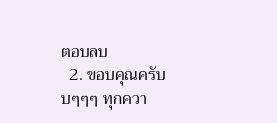ตอบลบ
  2. ขอบคุณครับบๆๆๆ ทุกควา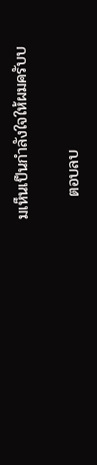มเห็นเป็นกำลังใจให้ผมครับบ

    ตอบลบ